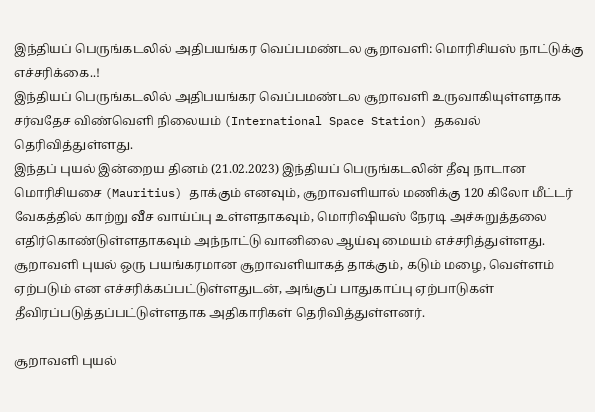இந்தியப் பெருங்கடலில் அதிபயங்கர வெப்பமண்டல சூறாவளி: மொரிசியஸ் நாட்டுக்கு எச்சரிக்கை..!
இந்தியப் பெருங்கடலில் அதிபயங்கர வெப்பமண்டல சூறாவளி உருவாகியுள்ளதாக சர்வதேச விண்வெளி நிலையம் (International Space Station) தகவல் தெரிவித்துள்ளது.
இந்தப் புயல் இன்றைய தினம் (21.02.2023) இந்தியப் பெருங்கடலின் தீவு நாடான மொரிசியசை (Mauritius) தாக்கும் எனவும், சூறாவளியால் மணிக்கு 120 கிலோ மீட்டர் வேகத்தில் காற்று வீச வாய்ப்பு உள்ளதாகவும், மொரிஷியஸ் நேரடி அச்சுறுத்தலை எதிர்கொண்டுள்ளதாகவும் அந்நாட்டு வானிலை ஆய்வு மையம் எச்சரித்துள்ளது.
சூறாவளி புயல் ஒரு பயங்கரமான சூறாவளியாகத் தாக்கும், கடும் மழை, வெள்ளம் ஏற்படும் என எச்சரிக்கப்பட்டுள்ளதுடன், அங்குப் பாதுகாப்பு ஏற்பாடுகள் தீவிரப்படுத்தப்பட்டுள்ளதாக அதிகாரிகள் தெரிவித்துள்ளனர்.

சூறாவளி புயல்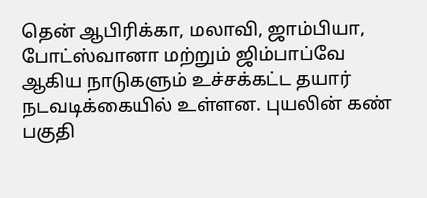தென் ஆபிரிக்கா, மலாவி, ஜாம்பியா, போட்ஸ்வானா மற்றும் ஜிம்பாப்வே ஆகிய நாடுகளும் உச்சக்கட்ட தயார் நடவடிக்கையில் உள்ளன. புயலின் கண் பகுதி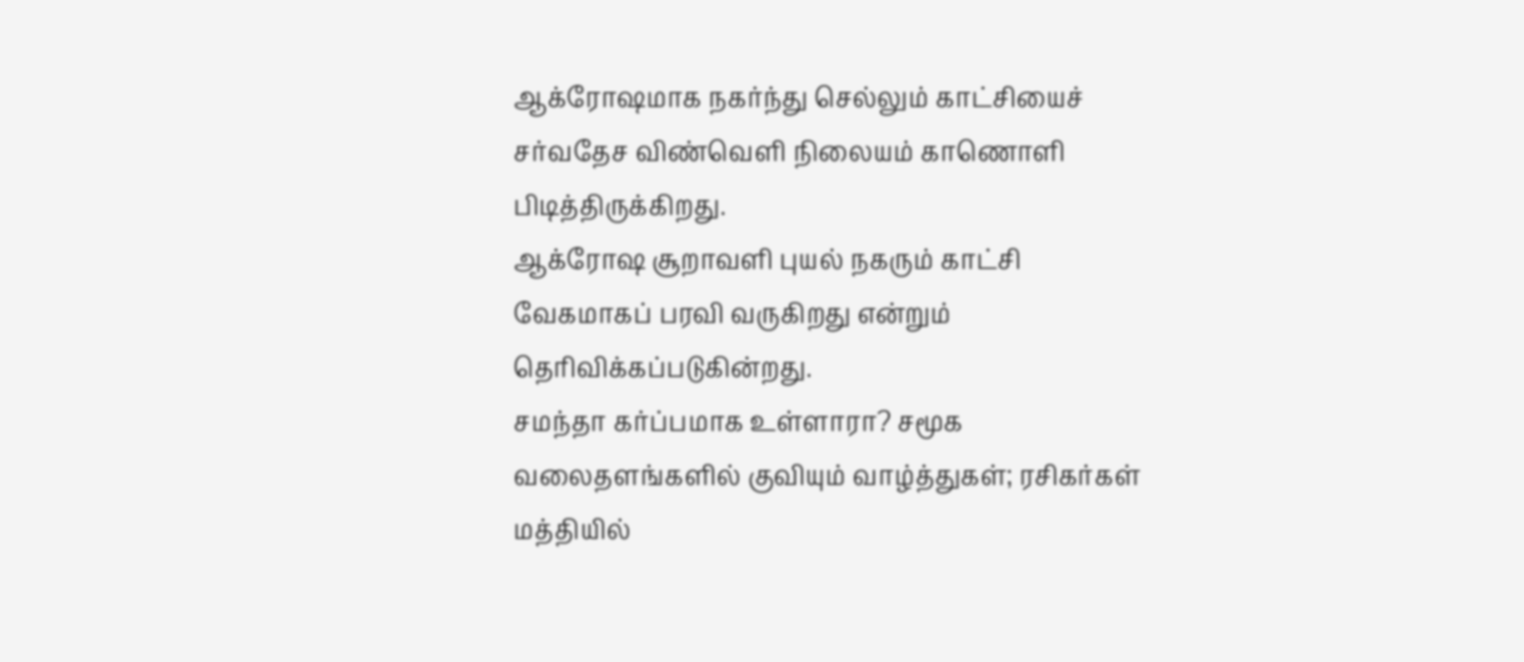ஆக்ரோஷமாக நகர்ந்து செல்லும் காட்சியைச் சர்வதேச விண்வெளி நிலையம் காணொளி பிடித்திருக்கிறது.
ஆக்ரோஷ சூறாவளி புயல் நகரும் காட்சி வேகமாகப் பரவி வருகிறது என்றும் தெரிவிக்கப்படுகின்றது.
சமந்தா கர்ப்பமாக உள்ளாரா? சமூக வலைதளங்களில் குவியும் வாழ்த்துகள்; ரசிகர்கள் மத்தியில்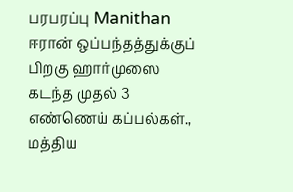பரபரப்பு Manithan
ஈரான் ஒப்பந்தத்துக்குப் பிறகு ஹார்முஸை கடந்த முதல் 3 எண்ணெய் கப்பல்கள்., மத்திய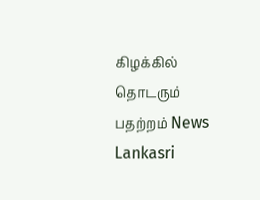கிழக்கில் தொடரும் பதற்றம் News Lankasri